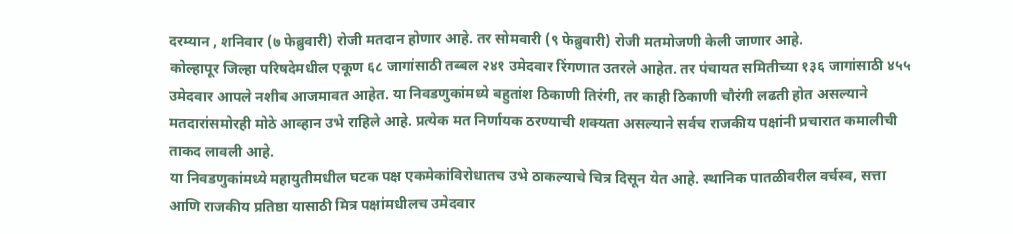दरम्यान , शनिवार (७ फेब्रुवारी) रोजी मतदान होणार आहे. तर सोमवारी (९ फेब्रुवारी) रोजी मतमोजणी केली जाणार आहे.
कोल्हापूर जिल्हा परिषदेमधील एकूण ६८ जागांसाठी तब्बल २४१ उमेदवार रिंगणात उतरले आहेत. तर पंचायत समितीच्या १३६ जागांसाठी ४५५ उमेदवार आपले नशीब आजमावत आहेत. या निवडणुकांमध्ये बहुतांश ठिकाणी तिरंगी, तर काही ठिकाणी चौरंगी लढती होत असल्याने मतदारांसमोरही मोठे आव्हान उभे राहिले आहे. प्रत्येक मत निर्णायक ठरण्याची शक्यता असल्याने सर्वच राजकीय पक्षांनी प्रचारात कमालीची ताकद लावली आहे.
या निवडणुकांमध्ये महायुतीमधील घटक पक्ष एकमेकांविरोधातच उभे ठाकल्याचे चित्र दिसून येत आहे. स्थानिक पातळीवरील वर्चस्व, सत्ता आणि राजकीय प्रतिष्ठा यासाठी मित्र पक्षांमधीलच उमेदवार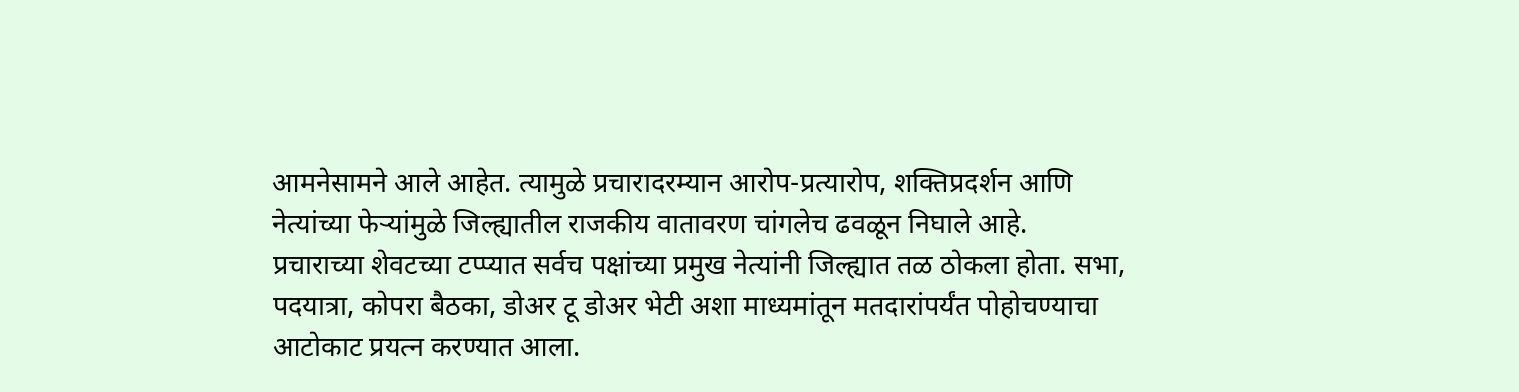आमनेसामने आले आहेत. त्यामुळे प्रचारादरम्यान आरोप-प्रत्यारोप, शक्तिप्रदर्शन आणि नेत्यांच्या फेऱ्यांमुळे जिल्ह्यातील राजकीय वातावरण चांगलेच ढवळून निघाले आहे.
प्रचाराच्या शेवटच्या टप्प्यात सर्वच पक्षांच्या प्रमुख नेत्यांनी जिल्ह्यात तळ ठोकला होता. सभा, पदयात्रा, कोपरा बैठका, डोअर टू डोअर भेटी अशा माध्यमांतून मतदारांपर्यंत पोहोचण्याचा आटोकाट प्रयत्न करण्यात आला.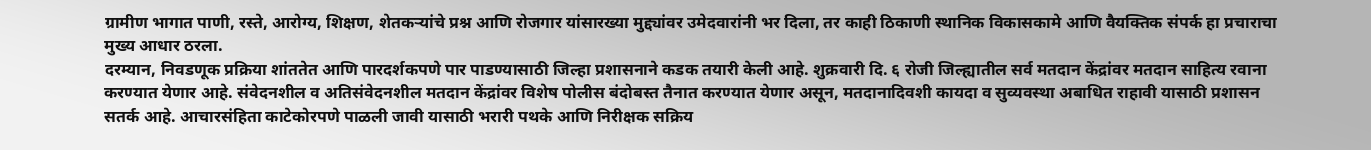ग्रामीण भागात पाणी, रस्ते, आरोग्य, शिक्षण, शेतकऱ्यांचे प्रश्न आणि रोजगार यांसारख्या मुद्द्यांवर उमेदवारांनी भर दिला, तर काही ठिकाणी स्थानिक विकासकामे आणि वैयक्तिक संपर्क हा प्रचाराचा मुख्य आधार ठरला.
दरम्यान, निवडणूक प्रक्रिया शांततेत आणि पारदर्शकपणे पार पाडण्यासाठी जिल्हा प्रशासनाने कडक तयारी केली आहे. शुक्रवारी दि. ६ रोजी जिल्ह्यातील सर्व मतदान केंद्रांवर मतदान साहित्य रवाना करण्यात येणार आहे. संवेदनशील व अतिसंवेदनशील मतदान केंद्रांवर विशेष पोलीस बंदोबस्त तैनात करण्यात येणार असून, मतदानादिवशी कायदा व सुव्यवस्था अबाधित राहावी यासाठी प्रशासन सतर्क आहे. आचारसंहिता काटेकोरपणे पाळली जावी यासाठी भरारी पथके आणि निरीक्षक सक्रिय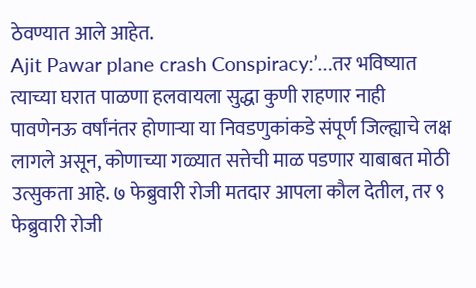ठेवण्यात आले आहेत.
Ajit Pawar plane crash Conspiracy:’…तर भविष्यात त्याच्या घरात पाळणा हलवायला सुद्धा कुणी राहणार नाही
पावणेनऊ वर्षांनंतर होणाऱ्या या निवडणुकांकडे संपूर्ण जिल्ह्याचे लक्ष लागले असून, कोणाच्या गळ्यात सत्तेची माळ पडणार याबाबत मोठी उत्सुकता आहे. ७ फेब्रुवारी रोजी मतदार आपला कौल देतील, तर ९ फेब्रुवारी रोजी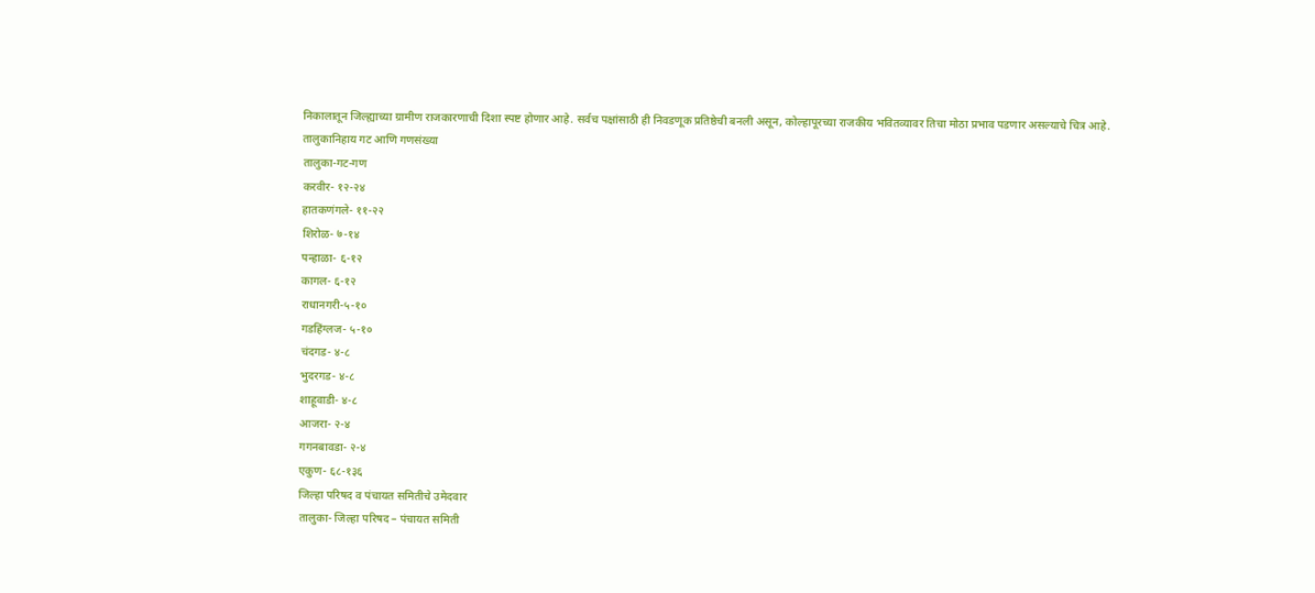निकालातून जिल्ह्याच्या ग्रामीण राजकारणाची दिशा स्पष्ट होणार आहे. सर्वच पक्षांसाठी ही निवडणूक प्रतिष्ठेची बनली असून, कोल्हापूरच्या राजकीय भवितव्यावर तिचा मोठा प्रभाव पडणार असल्याचे चित्र आहे.
तालुकानिहाय गट आणि गणसंख्या
तालुका-गट-गण
करवीर- १२-२४
हातकणंगले- ११-२२
शिरोळ- ७-१४
पन्हाळा- ६-१२
कागल- ६-१२
राधानगरी-५-१०
गडहिंग्लज- ५-१०
चंदगड- ४-८
भुदरगड- ४-८
शाहूवाडी- ४-८
आजरा- २-४
गगनबावडा- २-४
एकुण- ६८-१३६
जिल्हा परिषद व पंचायत समितीचे उमेदवार
तालुका- जिल्हा परिषद – पंचायत समिती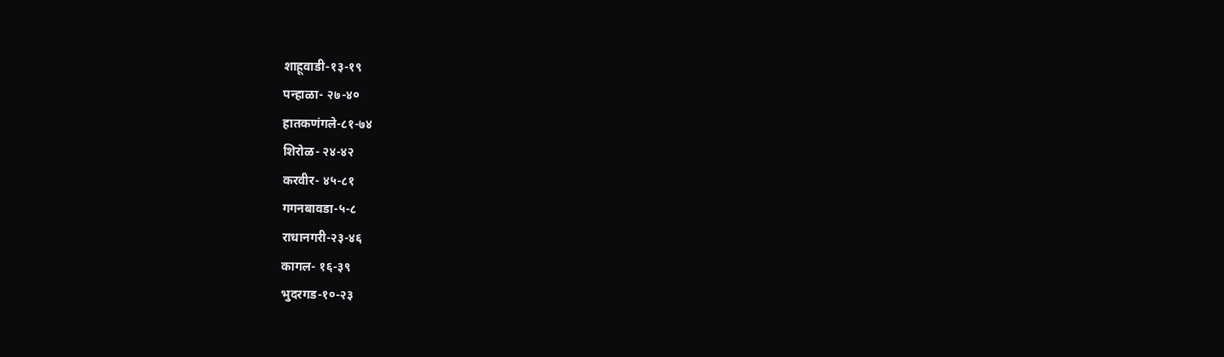शाहूवाडी-१३-१९
पन्हाळा- २७-४०
हातकणंगले-८१-७४
शिरोळ- २४-४२
करवीर- ४५-८१
गगनबावडा-५-८
राधानगरी-२३-४६
कागल- १६-३९
भुदरगड-१०-२३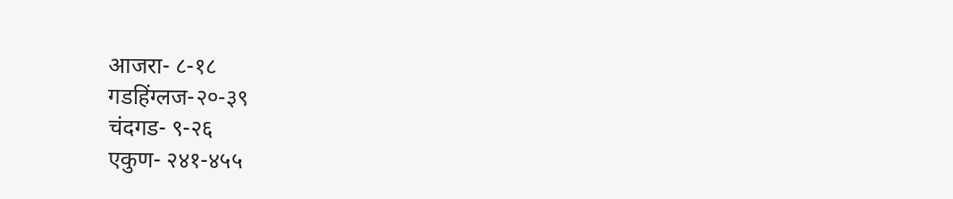आजरा- ८-१८
गडहिंग्लज-२०-३९
चंदगड- ९-२६
एकुण- २४१-४५५